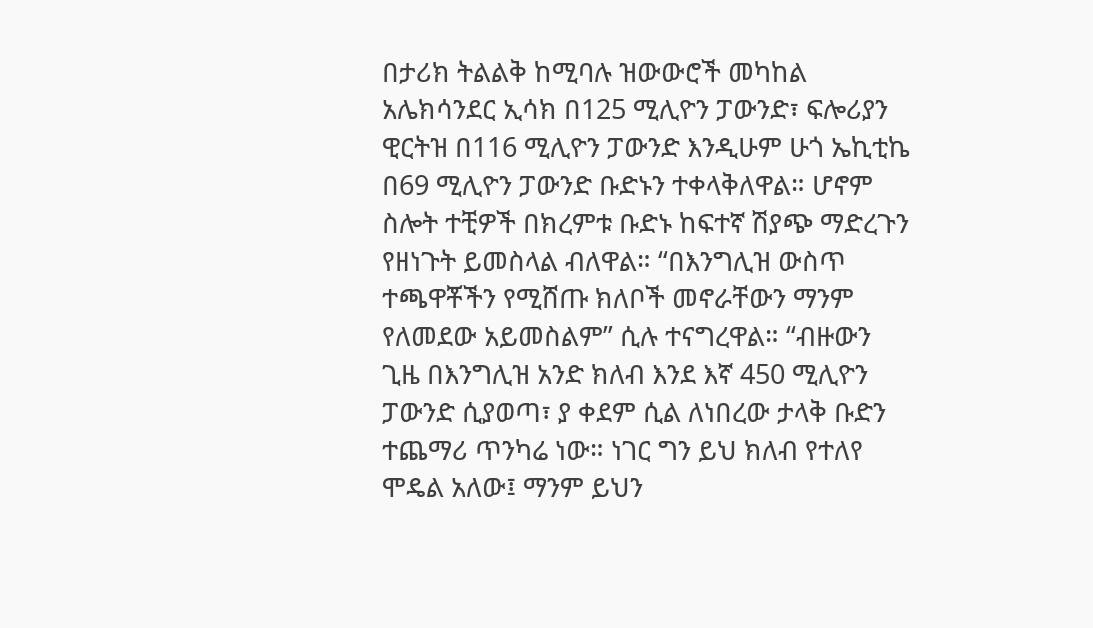በታሪክ ትልልቅ ከሚባሉ ዝውውሮች መካከል አሌክሳንደር ኢሳክ በ125 ሚሊዮን ፓውንድ፣ ፍሎሪያን ዊርትዝ በ116 ሚሊዮን ፓውንድ እንዲሁም ሁጎ ኤኪቲኬ በ69 ሚሊዮን ፓውንድ ቡድኑን ተቀላቅለዋል። ሆኖም ስሎት ተቺዎች በክረምቱ ቡድኑ ከፍተኛ ሽያጭ ማድረጉን የዘነጉት ይመስላል ብለዋል። “በእንግሊዝ ውስጥ ተጫዋቾችን የሚሸጡ ክለቦች መኖራቸውን ማንም የለመደው አይመስልም” ሲሉ ተናግረዋል። “ብዙውን ጊዜ በእንግሊዝ አንድ ክለብ እንደ እኛ 450 ሚሊዮን ፓውንድ ሲያወጣ፣ ያ ቀደም ሲል ለነበረው ታላቅ ቡድን ተጨማሪ ጥንካሬ ነው። ነገር ግን ይህ ክለብ የተለየ ሞዴል አለው፤ ማንም ይህን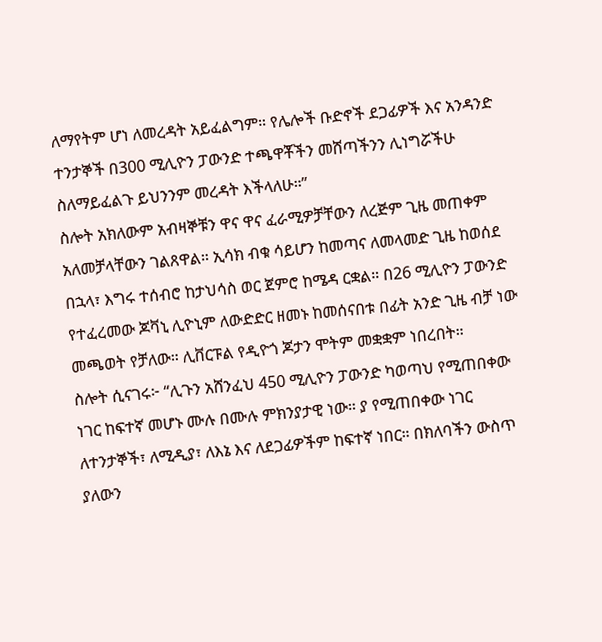ለማየትም ሆነ ለመረዳት አይፈልግም። የሌሎች ቡድኖች ደጋፊዎች እና አንዳንድ ተንታኞች በ300 ሚሊዮን ፓውንድ ተጫዋቾችን መሸጣችንን ሊነግሯችሁ ስለማይፈልጉ ይህንንም መረዳት እችላለሁ።”
ስሎት አክለውም አብዛኞቹን ዋና ዋና ፈራሚዎቻቸውን ለረጅም ጊዜ መጠቀም አለመቻላቸውን ገልጸዋል። ኢሳክ ብቁ ሳይሆን ከመጣና ለመላመድ ጊዜ ከወሰደ በኋላ፣ እግሩ ተሰብሮ ከታህሳስ ወር ጀምሮ ከሜዳ ርቋል። በ26 ሚሊዮን ፓውንድ የተፈረመው ጆቫኒ ሊዮኒም ለውድድር ዘመኑ ከመሰናበቱ በፊት አንድ ጊዜ ብቻ ነው መጫወት የቻለው። ሊቨርፑል የዲዮጎ ጆታን ሞትም መቋቋም ነበረበት።
ስሎት ሲናገሩ፦ “ሊጉን አሸንፈህ 450 ሚሊዮን ፓውንድ ካወጣህ የሚጠበቀው ነገር ከፍተኛ መሆኑ ሙሉ በሙሉ ምክንያታዊ ነው። ያ የሚጠበቀው ነገር ለተንታኞች፣ ለሚዲያ፣ ለእኔ እና ለደጋፊዎችም ከፍተኛ ነበር። በክለባችን ውስጥ ያለውን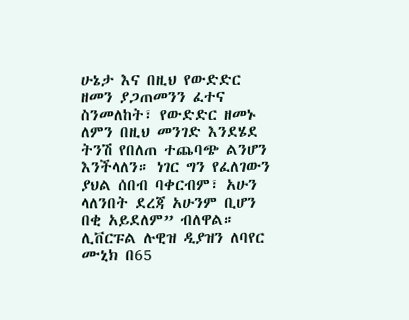ሁኔታ እና በዚህ የውድድር ዘመን ያጋጠመንን ፈተና ስንመለከት፣ የውድድር ዘመኑ ለምን በዚህ መንገድ እንደሄደ ትንሽ የበለጠ ተጨባጭ ልንሆን እንችላለን። ነገር ግን የፈለገውን ያህል ሰበብ ባቀርብም፣ አሁን ላለንበት ደረጃ አሁንም ቢሆን በቂ አይደለም” ብለዋል።
ሊቨርፑል ሉዊዝ ዲያዝን ለባየር ሙኒክ በ65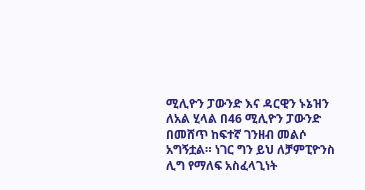ሚሊዮን ፓውንድ እና ዳርዊን ኑኔዝን ለአል ሂላል በ46 ሚሊዮን ፓውንድ በመሸጥ ከፍተኛ ገንዘብ መልሶ አግኝቷል። ነገር ግን ይህ ለቻምፒዮንስ ሊግ የማለፍ አስፈላጊነት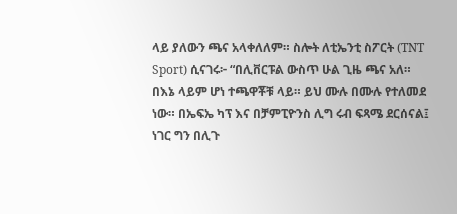ላይ ያለውን ጫና አላቀለለም። ስሎት ለቲኤንቲ ስፖርት (TNT Sport) ሲናገሩ፦ “በሊቨርፑል ውስጥ ሁል ጊዜ ጫና አለ። በእኔ ላይም ሆነ ተጫዋቾቹ ላይ። ይህ ሙሉ በሙሉ የተለመደ ነው። በኤፍኤ ካፕ እና በቻምፒዮንስ ሊግ ሩብ ፍጻሜ ደርሰናል፤ ነገር ግን በሊጉ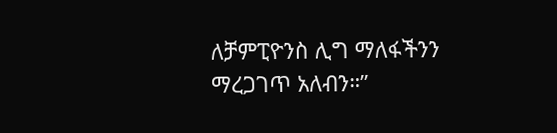ለቻምፒዮንስ ሊግ ማለፋችንን ማረጋገጥ አለብን።”